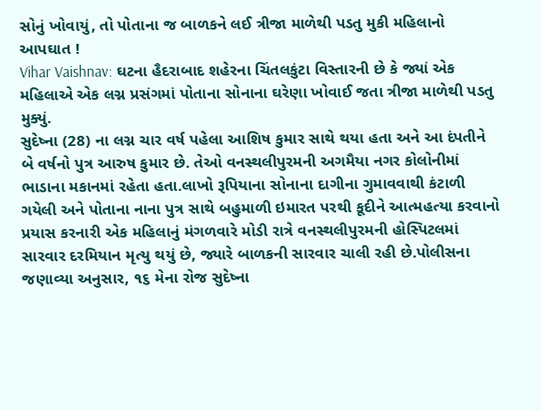સોનું ખોવાયું, તો પોતાના જ બાળકને લઈ ત્રીજા માળેથી પડતુ મુકી મહિલાનો આપઘાત !
Vihar Vaishnav: ઘટના હૈદરાબાદ શહેરના ચિંતલકુંટા વિસ્તારની છે કે જ્યાં એક મહિલાએ એક લગ્ન પ્રસંગમાં પોતાના સોનાના ઘરેણા ખોવાઈ જતા ત્રીજા માળેથી પડતુ મુક્યું.
સુદેષ્ના (28) ના લગ્ન ચાર વર્ષ પહેલા આશિષ કુમાર સાથે થયા હતા અને આ દંપતીને બે વર્ષનો પુત્ર આરુષ કુમાર છે. તેઓ વનસ્થલીપુરમની અગમૈયા નગર કોલોનીમાં ભાડાના મકાનમાં રહેતા હતા.લાખો રૂપિયાના સોનાના દાગીના ગુમાવવાથી કંટાળી ગયેલી અને પોતાના નાના પુત્ર સાથે બહુમાળી ઇમારત પરથી કૂદીને આત્મહત્યા કરવાનો પ્રયાસ કરનારી એક મહિલાનું મંગળવારે મોડી રાત્રે વનસ્થલીપુરમની હોસ્પિટલમાં સારવાર દરમિયાન મૃત્યુ થયું છે, જ્યારે બાળકની સારવાર ચાલી રહી છે.પોલીસના જણાવ્યા અનુસાર, ૧૬ મેના રોજ સુદેષ્ના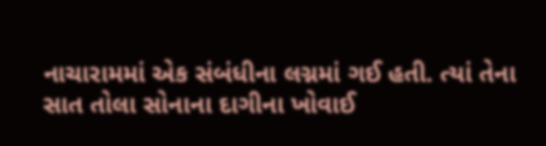નાચારામમાં એક સંબંધીના લગ્નમાં ગઈ હતી. ત્યાં તેના સાત તોલા સોનાના દાગીના ખોવાઈ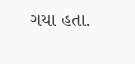ગયા હતા.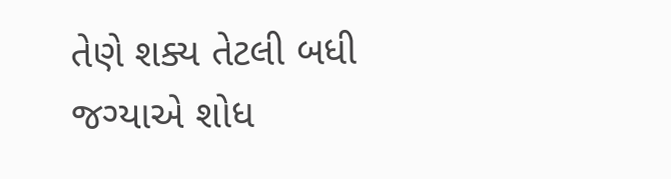તેણે શક્ય તેટલી બધી જગ્યાએ શોધ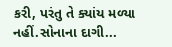કરી, પરંતુ તે ક્યાંય મળ્યા નહીં.સોનાના દાગી...